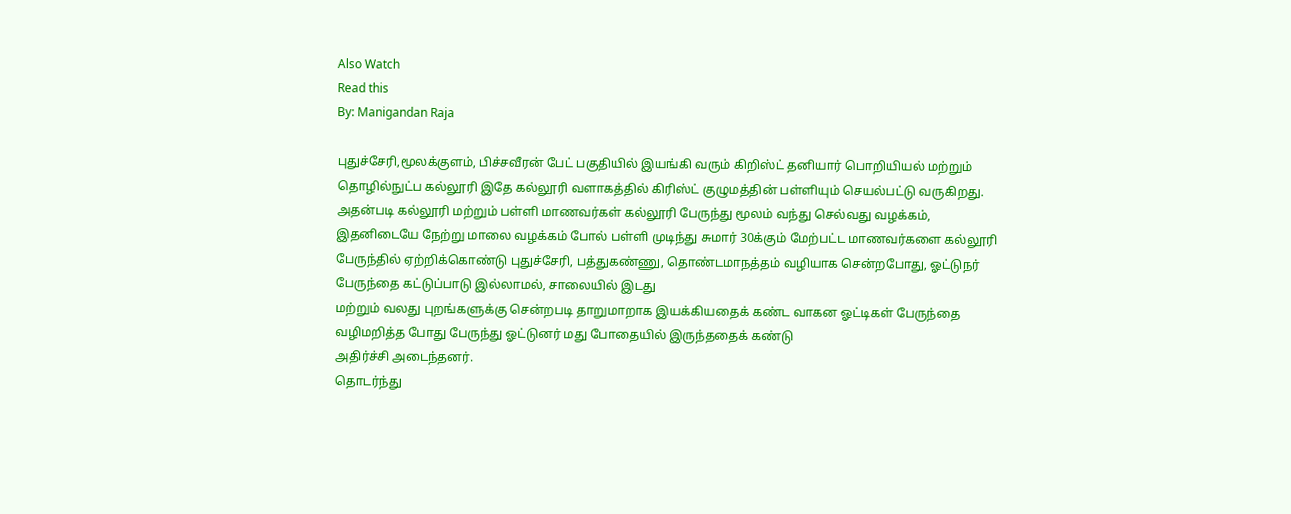Also Watch
Read this
By: Manigandan Raja

புதுச்சேரி,மூலக்குளம், பிச்சவீரன் பேட் பகுதியில் இயங்கி வரும் கிறிஸ்ட் தனியார் பொறியியல் மற்றும் தொழில்நுட்ப கல்லூரி இதே கல்லூரி வளாகத்தில் கிரிஸ்ட் குழுமத்தின் பள்ளியும் செயல்பட்டு வருகிறது.
அதன்படி கல்லூரி மற்றும் பள்ளி மாணவர்கள் கல்லூரி பேருந்து மூலம் வந்து செல்வது வழக்கம், இதனிடையே நேற்று மாலை வழக்கம் போல் பள்ளி முடிந்து சுமார் 30க்கும் மேற்பட்ட மாணவர்களை கல்லூரி பேருந்தில் ஏற்றிக்கொண்டு புதுச்சேரி, பத்துகண்ணு, தொண்டமாநத்தம் வழியாக சென்றபோது, ஓட்டுநர் பேருந்தை கட்டுப்பாடு இல்லாமல், சாலையில் இடது
மற்றும் வலது புறங்களுக்கு சென்றபடி தாறுமாறாக இயக்கியதைக் கண்ட வாகன ஓட்டிகள் பேருந்தை வழிமறித்த போது பேருந்து ஓட்டுனர் மது போதையில் இருந்ததைக் கண்டு
அதிர்ச்சி அடைந்தனர்.
தொடர்ந்து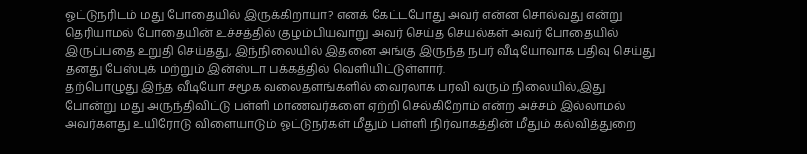ஓட்டுநரிடம் மது போதையில் இருக்கிறாயா? எனக் கேட்டபோது அவர் என்ன சொல்வது என்று தெரியாமல் போதையின் உச்சத்தில் குழம்பியவாறு அவர் செய்த செயல்கள் அவர் போதையில் இருப்பதை உறுதி செய்தது, இந்நிலையில் இதனை அங்கு இருந்த நபர் வீடியோவாக பதிவு செய்து தனது பேஸ்புக் மற்றும் இன்ஸ்டா பக்கத்தில் வெளியிட்டுள்ளார்.
தற்பொழுது இந்த வீடியோ சமூக வலைதளங்களில் வைரலாக பரவி வரும் நிலையில்,இது போன்று மது அருந்திவிட்டு பள்ளி மாணவர்களை ஏற்றி செல்கிறோம் என்ற அச்சம் இல்லாமல் அவர்களது உயிரோடு விளையாடும் ஓட்டுநர்கள் மீதும் பள்ளி நிர்வாகத்தின் மீதும் கல்வித்துறை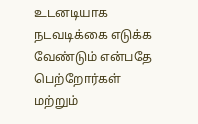உடனடியாக நடவடிக்கை எடுக்க வேண்டும் என்பதே பெற்றோர்கள் மற்றும்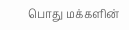பொது மக்களின்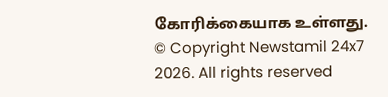கோரிக்கையாக உள்ளது.
© Copyright Newstamil 24x7 2026. All rights reserved